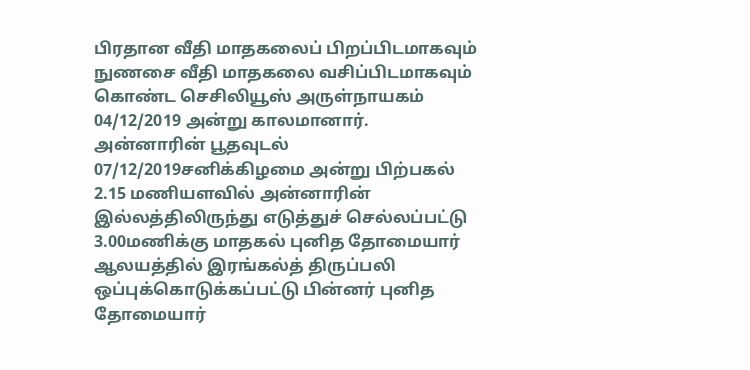பிரதான வீதி மாதகலைப் பிறப்பிடமாகவும் நுணசை வீதி மாதகலை வசிப்பிடமாகவும் கொண்ட செசிலியூஸ் அருள்நாயகம் 04/12/2019 அன்று காலமானார்.
அன்னாரின் பூதவுடல் 07/12/2019சனிக்கிழமை அன்று பிற்பகல் 2.15 மணியளவில் அன்னாரின் இல்லத்திலிருந்து எடுத்துச் செல்லப்பட்டு 3.00மணிக்கு மாதகல் புனித தோமையார் ஆலயத்தில் இரங்கல்த் திருப்பலி ஒப்புக்கொடுக்கப்பட்டு பின்னர் புனித தோமையார்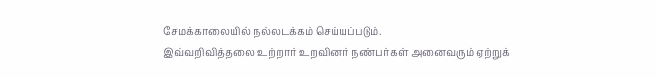சேமக்காலையில் நல்லடக்கம் செய்யப்படும்.
இவ்வறிவித்தலை உற்றார் உறவினர் நண்பர்கள் அனைவரும் ஏற்றுக்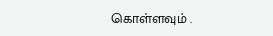கொள்ளவும் .